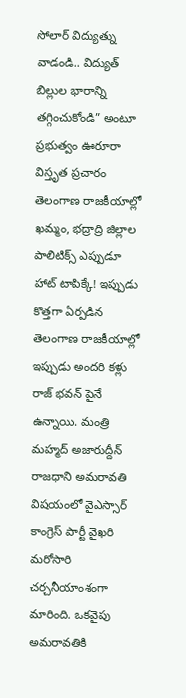సోలార్ విద్యుత్ను వాడండి.. విద్యుత్ బిల్లుల భారాన్ని తగ్గించుకోండి” అంటూ ప్రభుత్వం ఊరూరా విస్తృత ప్రచారం
తెలంగాణ రాజకీయాల్లో ఖమ్మం, భద్రాద్రి జిల్లాల పాలిటిక్స్ ఎప్పుడూ హాట్ టాపిక్కే! ఇప్పుడు కొత్తగా ఏర్పడిన
తెలంగాణ రాజకీయాల్లో ఇప్పుడు అందరి కళ్లు రాజ్ భవన్ పైనే ఉన్నాయి. మంత్రి మహ్మద్ అజారుద్దీన్
రాజధాని అమరావతి విషయంలో వైఎస్సార్ కాంగ్రెస్ పార్టీ వైఖరి మరోసారి చర్చనీయాంశంగా మారింది. ఒకవైపు అమరావతికి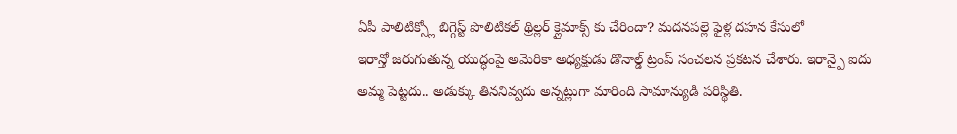ఏపీ పాలిటిక్స్లో బిగ్గెస్ట్ పొలిటికల్ థ్రిల్లర్ క్లైమాక్స్ కు చేరిందా? మదనపల్లె ఫైళ్ల దహన కేసులో
ఇరాన్తో జరుగుతున్న యుద్ధంపై అమెరికా అధ్యక్షుడు డొనాల్డ్ ట్రంప్ సంచలన ప్రకటన చేశారు. ఇరాన్పై ఐదు
అమ్మ పెట్టదు.. అడుక్కు తిననివ్వదు అన్నట్లుగా మారింది సామాన్యుడి పరిస్థితి.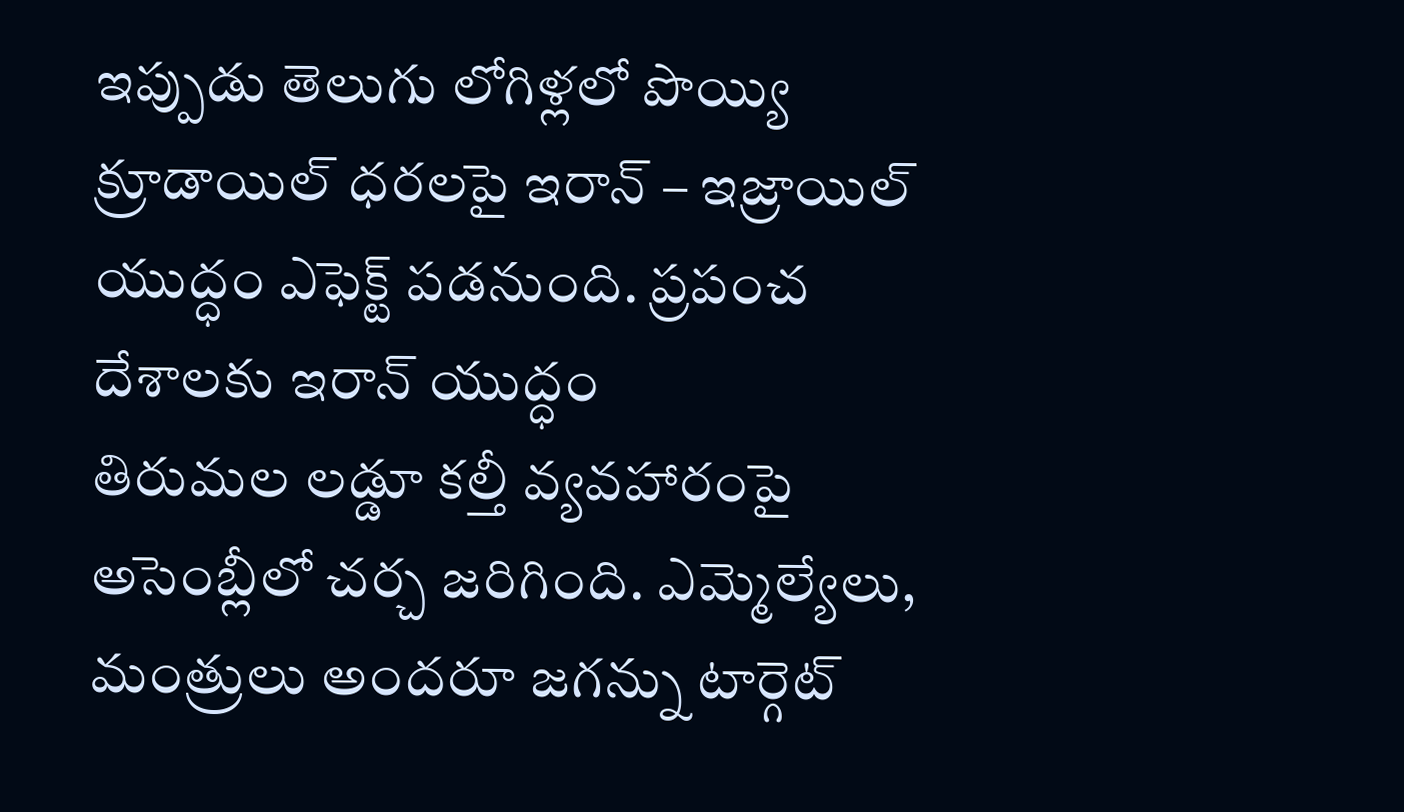ఇప్పుడు తెలుగు లోగిళ్లలో పొయ్యి
క్రూడాయిల్ ధరలపై ఇరాన్ – ఇజ్రాయిల్ యుద్ధం ఎఫెక్ట్ పడనుంది. ప్రపంచ దేశాలకు ఇరాన్ యుద్ధం
తిరుమల లడ్డూ కల్తీ వ్యవహారంపై అసెంబ్లీలో చర్చ జరిగింది. ఎమ్మెల్యేలు, మంత్రులు అందరూ జగన్ను టార్గెట్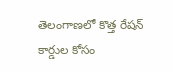తెలంగాణలో కొత్త రేషన్ కార్డుల కోసం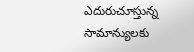ఎదురుచూస్తున్న సామాన్యులకు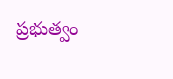ప్రభుత్వం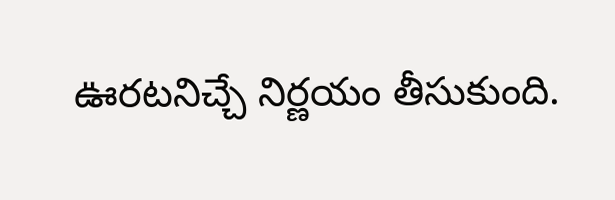ఊరటనిచ్చే నిర్ణయం తీసుకుంది.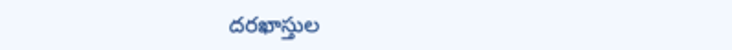దరఖాస్తుల